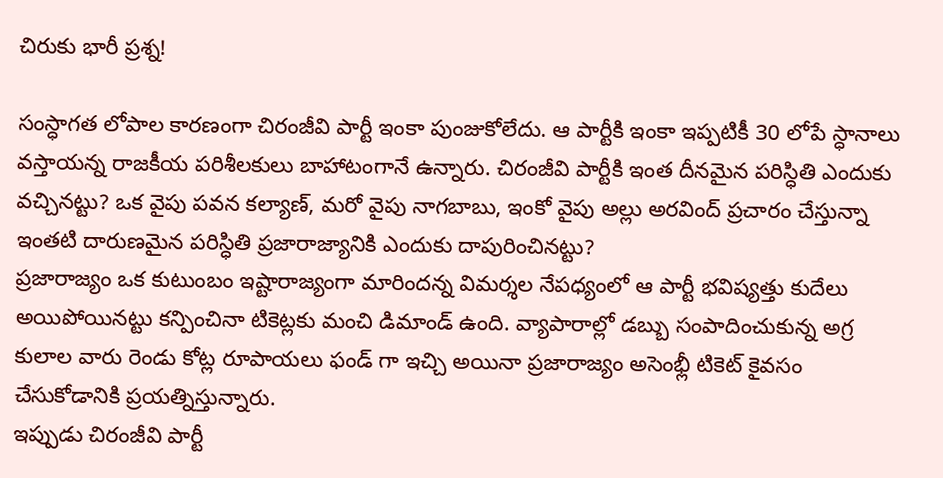చిరుకు భారీ ప్రశ్న!

సంస్ధాగత లోపాల కారణంగా చిరంజీవి పార్టీ ఇంకా పుంజుకోలేదు. ఆ పార్టీకి ఇంకా ఇప్పటికీ 30 లోపే స్ధానాలు వస్తాయన్న రాజకీయ పరిశీలకులు బాహాటంగానే ఉన్నారు. చిరంజీవి పార్టీకి ఇంత దీనమైన పరిస్ధితి ఎందుకు వచ్చినట్టు? ఒక వైపు పవన కల్యాణ్, మరో వైపు నాగబాబు, ఇంకో వైపు అల్లు అరవింద్ ప్రచారం చేస్తున్నా ఇంతటి దారుణమైన పరిస్ధితి ప్రజారాజ్యానికి ఎందుకు దాపురించినట్టు?
ప్రజారాజ్యం ఒక కుటుంబం ఇష్టారాజ్యంగా మారిందన్న విమర్శల నేపధ్యంలో ఆ పార్టీ భవిష్యత్తు కుదేలు అయిపోయినట్టు కన్పించినా టికెట్లకు మంచి డిమాండ్ ఉంది. వ్యాపారాల్లో డబ్బు సంపాదించుకున్న అగ్ర కులాల వారు రెండు కోట్ల రూపాయలు ఫండ్ గా ఇచ్చి అయినా ప్రజారాజ్యం అసెంభ్లీ టికెట్ కైవసం చేసుకోడానికి ప్రయత్నిస్తున్నారు.
ఇప్పుడు చిరంజీవి పార్టీ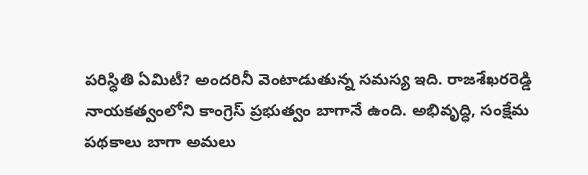పరిస్ధితి ఏమిటీ? అందరినీ వెంటాడుతున్న సమస్య ఇది. రాజశేఖరరెడ్డి నాయకత్వంలోని కాంగ్రెస్ ప్రభుత్వం బాగానే ఉంది. అభివృద్ధి, సంక్షేమ పథకాలు బాగా అమలు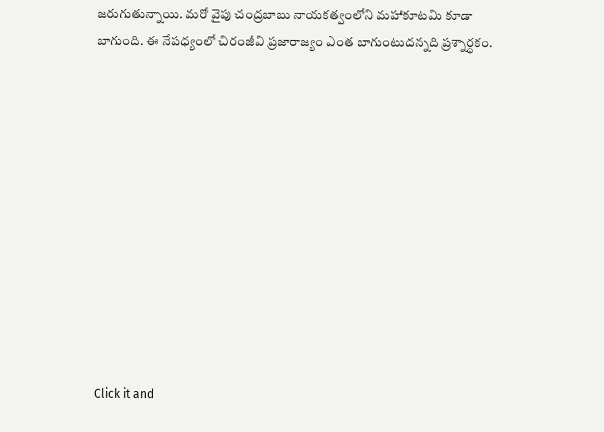జరుగుతున్నాయి. మరో వైపు చంద్రబాబు నాయకత్వంలోని మహాకూటమి కూడా బాగుంది. ఈ నేపధ్యంలో చిరంజీవి ప్రజారాజ్యం ఎంత బాగుంటుదన్నది ప్రశ్నార్ధకం.












Click it and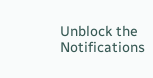Unblock the Notifications